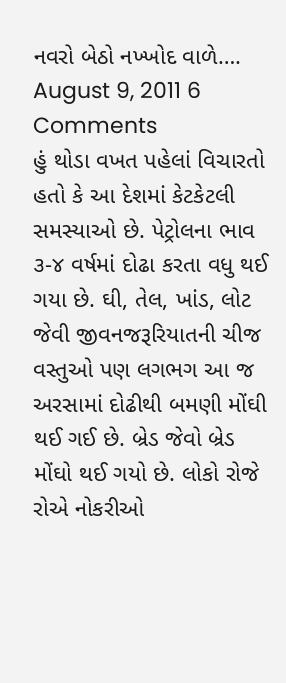નવરો બેઠો નખ્ખોદ વાળે….
August 9, 2011 6 Comments
હું થોડા વખત પહેલાં વિચારતો હતો કે આ દેશમાં કેટકેટલી સમસ્યાઓ છે. પેટ્રોલના ભાવ ૩-૪ વર્ષમાં દોઢા કરતા વધુ થઈ ગયા છે. ઘી, તેલ, ખાંડ, લોટ જેવી જીવનજરૂરિયાતની ચીજ વસ્તુઓ પણ લગભગ આ જ અરસામાં દોઢીથી બમણી મોંઘી થઈ ગઈ છે. બ્રેડ જેવો બ્રેડ મોંઘો થઈ ગયો છે. લોકો રોજે રોએ નોકરીઓ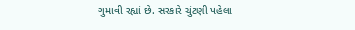ગુમાવી રહ્યાં છે. સરકારે ચુંટણી પહેલા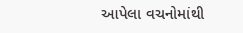આપેલા વચનોમાંથી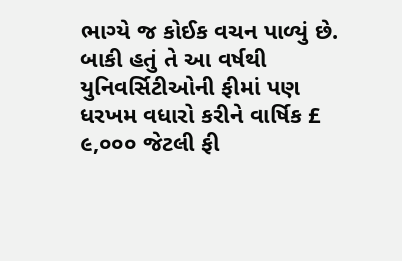ભાગ્યે જ કોઈક વચન પાળ્યું છે. બાકી હતું તે આ વર્ષથી યુનિવર્સિટીઓની ફીમાં પણ ધરખમ વધારો કરીને વાર્ષિક £ ૯,૦૦૦ જેટલી ફી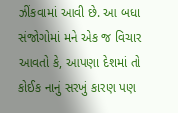ઝીંકવામાં આવી છે. આ બધા સંજોગોમાં મને એક જ વિચાર આવતો કે, આપણા દેશમાં તો કોઈક નાનું સરખું કારણ પણ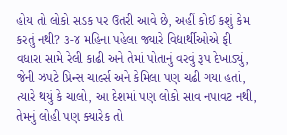હોય તો લોકો સડક પર ઉતરી આવે છે, અહીં કોઈ કશું કેમ કરતું નથી? ૩-૪ મહિના પહેલા જ્યારે વિદ્યાર્થીઓએ ફી વધારા સામે રેલી કાઢી અને તેમાં પોતાનું વરવું રૂપ દેખાડ્યું, જેની ઝપટે પ્રિન્સ ચાર્લ્સ અને કેમિલા પણ ચઢી ગયા હતાં, ત્યારે થયું કે ચાલો, આ દેશમાં પણ લોકો સાવ નપાવટ નથી, તેમનું લોહી પણ ક્યારેક તો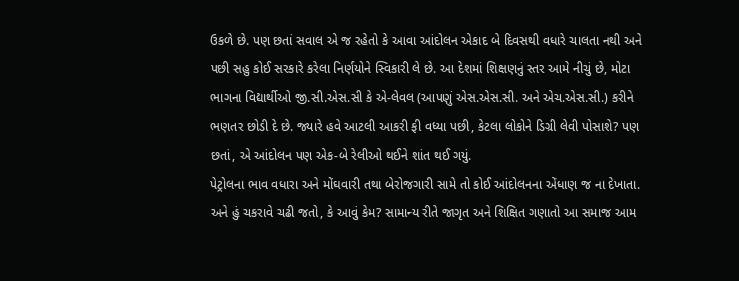ઉકળે છે. પણ છતાં સવાલ એ જ રહેતો કે આવા આંદોલન એકાદ બે દિવસથી વધારે ચાલતા નથી અને પછી સહુ કોઈ સરકારે કરેલા નિર્ણયોને સ્વિકારી લે છે. આ દેશમાં શિક્ષણનું સ્તર આમે નીચું છે, મોટા ભાગના વિદ્યાર્થીઓ જી.સી.એસ.સી કે એ-લેવલ (આપણું એસ.એસ.સી. અને એચ.એસ.સી.) કરીને ભણતર છોડી દે છે. જ્યારે હવે આટલી આકરી ફી વધ્યા પછી, કેટલા લોકોને ડિગ્રી લેવી પોસાશે? પણ છતાં, એ આંદોલન પણ એક-બે રેલીઓ થઈને શાંત થઈ ગયું.
પેટ્રોલના ભાવ વધારા અને મોંઘવારી તથા બેરોજગારી સામે તો કોઈ આંદોલનના એંધાણ જ ના દેખાતા. અને હું ચકરાવે ચઢી જતો, કે આવું કેમ? સામાન્ય રીતે જાગૃત અને શિક્ષિત ગણાતો આ સમાજ આમ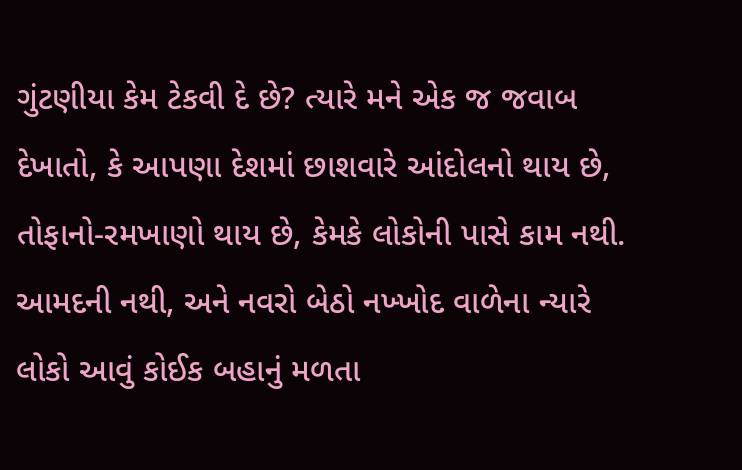ગુંટણીયા કેમ ટેકવી દે છે? ત્યારે મને એક જ જવાબ દેખાતો, કે આપણા દેશમાં છાશવારે આંદોલનો થાય છે, તોફાનો-રમખાણો થાય છે, કેમકે લોકોની પાસે કામ નથી. આમદની નથી, અને નવરો બેઠો નખ્ખોદ વાળેના ન્યારે લોકો આવું કોઈક બહાનું મળતા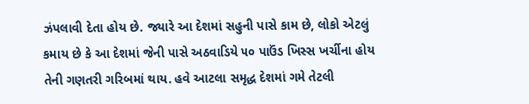ઝંપલાવી દેતા હોય છે. જ્યારે આ દેશમાં સહુની પાસે કામ છે, લોકો એટલું કમાય છે કે આ દેશમાં જેની પાસે અઠવાડિયે ૫૦ પાઉંડ ખિસ્સ ખર્ચીના હોય તેની ગણતરી ગરિબમાં થાય. હવે આટલા સમૃદ્ધ દેશમાં ગમે તેટલી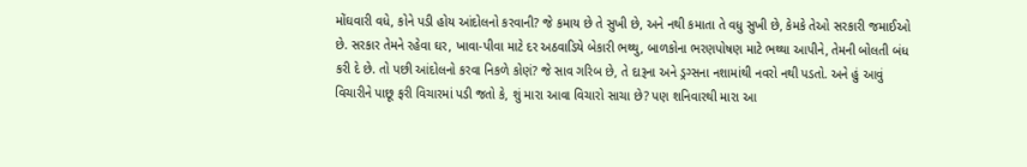મોંઘવારી વધે, કોને પડી હોય આંદોલનો કરવાની? જે કમાય છે તે સુખી છે, અને નથી કમાતા તે વધુ સુખી છે, કેમકે તેઓ સરકારી જમાઈઓ છે. સરકાર તેમને રહેવા ઘર, ખાવા-પીવા માટે દર અઠવાડિયે બેકારી ભથ્થુ, બાળકોના ભરણપોષણ માટે ભથ્થા આપીને, તેમની બોલતી બંધ કરી દે છે. તો પછી આંદોલનો કરવા નિકળે કોણં? જે સાવ ગરિબ છે, તે દારૂના અને ડ્રગ્સના નશામાંથી નવરો નથી પડતો. અને હું આવું વિચારીને પાછૂ ફરી વિચારમાં પડી જતો કે, શું મારા આવા વિચારો સાચા છે? પણ શનિવારથી મારા આ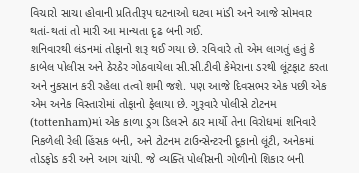વિચારો સાચા હોવાની પ્રતિતીરૂપ ઘટનાઓ ઘટવા માંડી અને આજે સોમવાર થતાં-થતાં તો મારી આ માન્યતા દૃઢ બની ગઈ.
શનિવારથી લંડનમાં તોફાનો શરૂ થઈ ગયા છે. રવિવારે તો એમ લાગતું હતું કે કાબેલ પોલીસ અને ઠેરઠેર ગોઠવાયેલા સી.સી.ટીવી કેમેરાના ડરથી લૂંટફાટ કરતા અને નુકસાન કરી રહેલા તત્વો શમી જશે. પણ આજે દિવસભર એક પછી એક એમ અનેક વિસ્તારોમાં તોફાનો ફેલાયા છે. ગુરૂવારે પોલીસે ટોટનમ (tottenham)માં એક કાળા ડ્રગ ડિલરને ઠાર માર્યો તેના વિરોધમાં શનિવારે નિકળેલી રેલી હિંસક બની, અને ટોટનમ ટાઉન્સેન્ટરની દૂકાનો લૂંટી, અનેકમાં તોડફોડ કરી અને આગ ચાંપી. જે વ્યક્તિ પોલીસની ગોળીનો શિકાર બની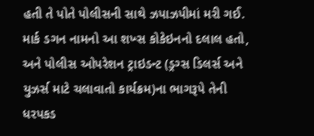હતી તે પોતે પોલીસની સાથે ઝપાઝપીમાં મરી ગઈ. માર્ક ડગન નામનો આ શખ્સ કોકેઇનનો દલાલ હતો, અને પોલીસ ઓપરેશન ટ્રાઇડન્ટ (ડ્રગ્સ ડિલર્સ અને યુઝર્સ માટે ચલાવાતો કાર્યક્રમ)ના ભાગરૂપે તેની ધરપકડ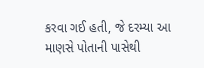કરવા ગઈ હતી, જે દરમ્યા આ માણસે પોતાની પાસેથી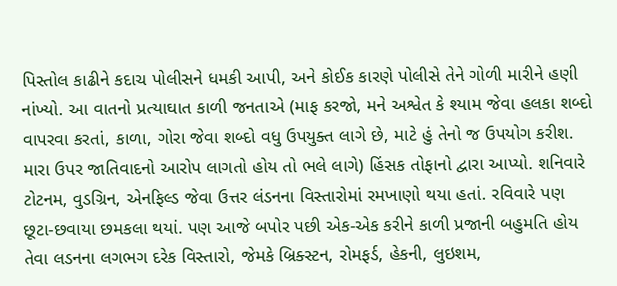પિસ્તોલ કાઢીને કદાચ પોલીસને ધમકી આપી, અને કોઈક કારણે પોલીસે તેને ગોળી મારીને હણી નાંખ્યો. આ વાતનો પ્રત્યાઘાત કાળી જનતાએ (માફ કરજો, મને અશ્વેત કે શ્યામ જેવા હલકા શબ્દો વાપરવા કરતાં, કાળા, ગોરા જેવા શબ્દો વધુ ઉપયુક્ત લાગે છે, માટે હું તેનો જ ઉપયોગ કરીશ. મારા ઉપર જાતિવાદનો આરોપ લાગતો હોય તો ભલે લાગે) હિંસક તોફાનો દ્વારા આપ્યો. શનિવારે ટોટનમ, વુડગ્રિન, એનફિલ્ડ જેવા ઉત્તર લંડનના વિસ્તારોમાં રમખાણો થયા હતાં. રવિવારે પણ છૂટા-છવાયા છમકલા થયાં. પણ આજે બપોર પછી એક-એક કરીને કાળી પ્રજાની બહુમતિ હોય તેવા લડનના લગભગ દરેક વિસ્તારો, જેમકે બ્રિક્સ્ટન, રોમફર્ડ, હેકની, લુઇશમ,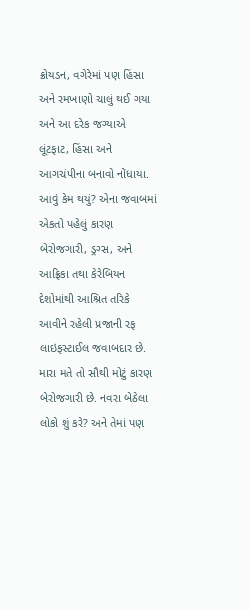ક્રોયડન, વગેરેમાં પણ હિંસા અને રમખાણો ચાલું થઈ ગયા અને આ દરેક જગ્યાએ લૂંટફાટ, હિંસા અને આગચંપીના બનાવો નોંધાયા.
આવું કેમ થયું? એના જવાબમાં એકતો પહેલું કારણ બેરોજગારી, ડ્રગ્સ, અને આફ્રિકા તથા કેરેબિયન દેશોમાંથી આશ્રિત તરિકે આવીને રહેલી પ્રજાની રફ લાઇફસ્ટાઈલ જવાબદાર છે. મારા મતે તો સૌથી મોટું કારણ બેરોજગારી છે. નવરા બેઠેલા લોકો શું કરે? અને તેમાં પણ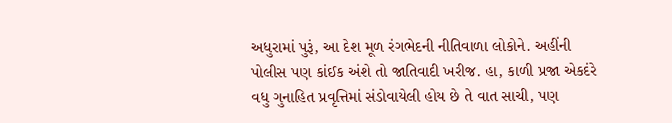અધુરામાં પુરૂં, આ દેશ મૂળ રંગભેદની નીતિવાળા લોકોને. અહીંની પોલીસ પણ કાંઈક અંશે તો જાતિવાદી ખરીજ. હા, કાળી પ્રજા એકદંરે વધુ ગુનાહિત પ્રવૃત્તિમાં સંડોવાયેલી હોય છે તે વાત સાચી, પણ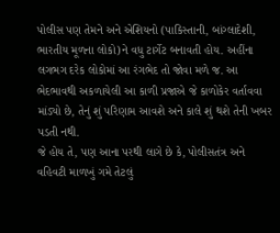પોલીસ પણ તેમને અને એશિયનો (પાકિસ્તાની, બાંગ્લાદેશી, ભારતીય મૂળના લોકો)ને વધુ ટાર્ગેટ બનાવતી હોય. અહીંના લગભગ દરેક લોકોમાં આ રંગભેદ તો જોવા મળે જ. આ ભેદભાવથી અકળાયેલી આ કાળી પ્રજાએ જે કાળોકેર વર્તાવવા માંડ્યો છે, તેનું શું પરિણામ આવશે અને કાલે શું થશે તેની ખબર પડતી નથી.
જે હોય તે, પણ આના પરથી લાગે છે કે, પોલીસતંત્ર અને વહિવટી માળખું ગમે તેટલું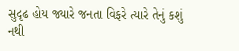સુદૃઢ હોય જ્યારે જનતા વિફરે ત્યારે તેનું કશું નથી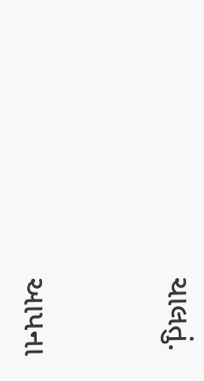ચાલતું.



આપના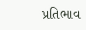પ્રતિભાવ